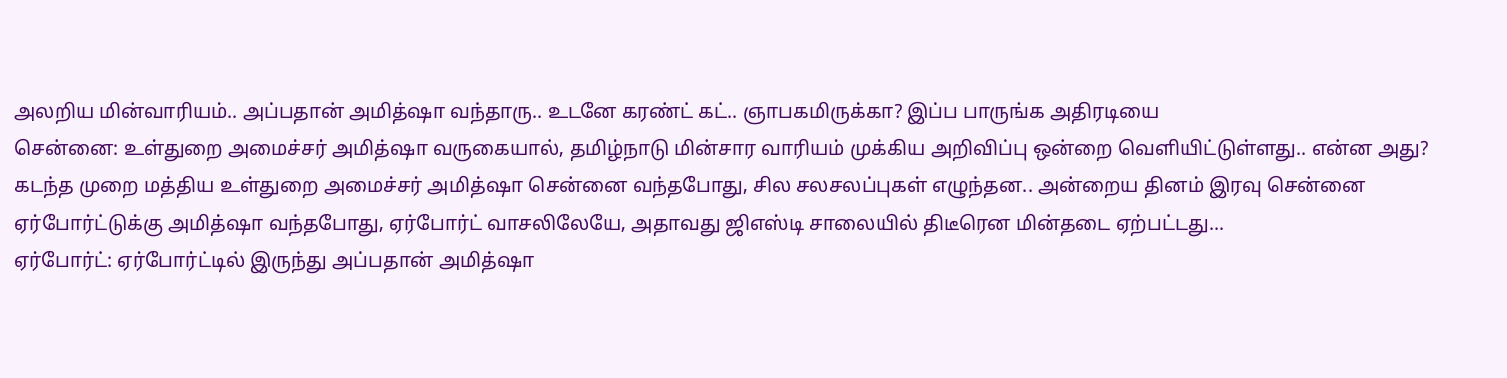அலறிய மின்வாரியம்.. அப்பதான் அமித்ஷா வந்தாரு.. உடனே கரண்ட் கட்.. ஞாபகமிருக்கா? இப்ப பாருங்க அதிரடியை
சென்னை: உள்துறை அமைச்சர் அமித்ஷா வருகையால், தமிழ்நாடு மின்சார வாரியம் முக்கிய அறிவிப்பு ஒன்றை வெளியிட்டுள்ளது.. என்ன அது?
கடந்த முறை மத்திய உள்துறை அமைச்சர் அமித்ஷா சென்னை வந்தபோது, சில சலசலப்புகள் எழுந்தன.. அன்றைய தினம் இரவு சென்னை ஏர்போர்ட்டுக்கு அமித்ஷா வந்தபோது, ஏர்போர்ட் வாசலிலேயே, அதாவது ஜிஎஸ்டி சாலையில் திடீரென மின்தடை ஏற்பட்டது...
ஏர்போர்ட்: ஏர்போர்ட்டில் இருந்து அப்பதான் அமித்ஷா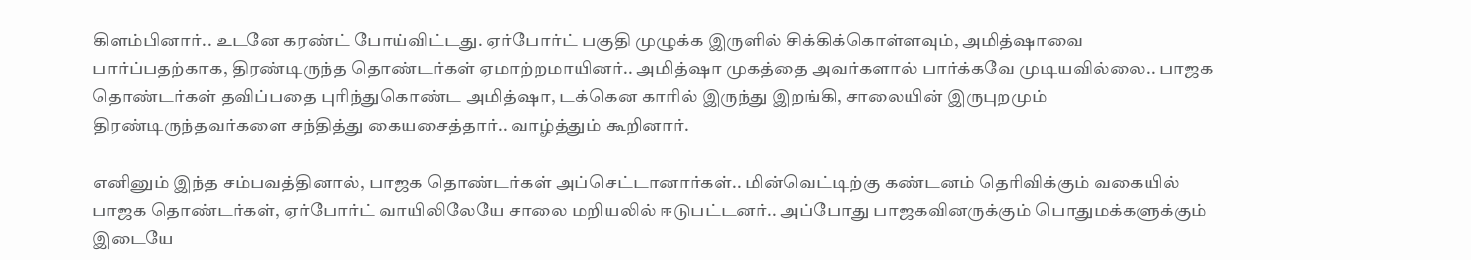கிளம்பினார்.. உடனே கரண்ட் போய்விட்டது. ஏர்போர்ட் பகுதி முழுக்க இருளில் சிக்கிக்கொள்ளவும், அமித்ஷாவை பார்ப்பதற்காக, திரண்டிருந்த தொண்டர்கள் ஏமாற்றமாயினர்.. அமித்ஷா முகத்தை அவர்களால் பார்க்கவே முடியவில்லை.. பாஜக தொண்டர்கள் தவிப்பதை புரிந்துகொண்ட அமித்ஷா, டக்கென காரில் இருந்து இறங்கி, சாலையின் இருபுறமும் திரண்டிருந்தவர்களை சந்தித்து கையசைத்தார்.. வாழ்த்தும் கூறினார்.

எனினும் இந்த சம்பவத்தினால், பாஜக தொண்டர்கள் அப்செட்டானார்கள்.. மின்வெட்டிற்கு கண்டனம் தெரிவிக்கும் வகையில் பாஜக தொண்டர்கள், ஏர்போர்ட் வாயிலிலேயே சாலை மறியலில் ஈடுபட்டனர்.. அப்போது பாஜகவினருக்கும் பொதுமக்களுக்கும் இடையே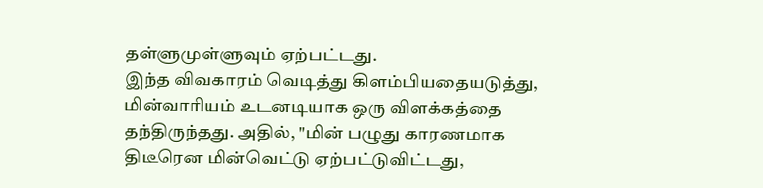தள்ளுமுள்ளுவும் ஏற்பட்டது.
இந்த விவகாரம் வெடித்து கிளம்பியதையடுத்து, மின்வாரியம் உடனடியாக ஒரு விளக்கத்தை தந்திருந்தது. அதில், "மின் பழுது காரணமாக திடீரென மின்வெட்டு ஏற்பட்டுவிட்டது,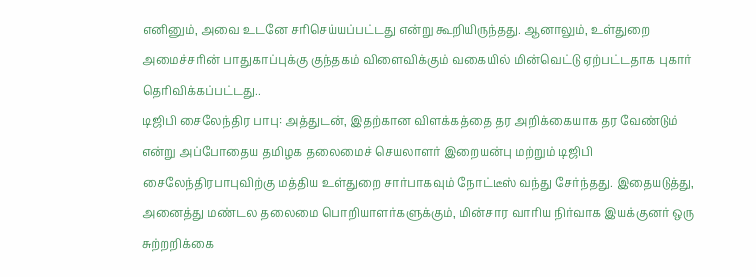எனினும், அவை உடனே சரிசெய்யப்பட்டது என்று கூறியிருந்தது. ஆனாலும், உள்துறை அமைச்சரின் பாதுகாப்புக்கு குந்தகம் விளைவிக்கும் வகையில் மின்வெட்டு ஏற்பட்டதாக புகார் தெரிவிக்கப்பட்டது..
டிஜிபி சைலேந்திர பாபு: அத்துடன், இதற்கான விளக்கத்தை தர அறிக்கையாக தர வேண்டும் என்று அப்போதைய தமிழக தலைமைச் செயலாளர் இறையன்பு மற்றும் டிஜிபி சைலேந்திரபாபுவிற்கு மத்திய உள்துறை சார்பாகவும் நோட்டீஸ் வந்து சேர்ந்தது. இதையடுத்து, அனைத்து மண்டல தலைமை பொறியாளர்களுக்கும், மின்சார வாரிய நிர்வாக இயக்குனர் ஒரு சுற்றறிக்கை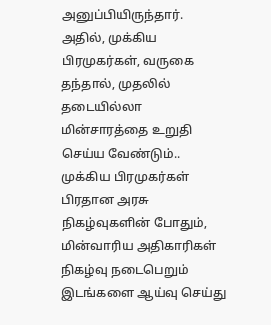அனுப்பியிருந்தார்.
அதில், முக்கிய பிரமுகர்கள், வருகை தந்தால், முதலில் தடையில்லா மின்சாரத்தை உறுதி செய்ய வேண்டும்.. முக்கிய பிரமுகர்கள் பிரதான அரசு நிகழ்வுகளின் போதும், மின்வாரிய அதிகாரிகள் நிகழ்வு நடைபெறும் இடங்களை ஆய்வு செய்து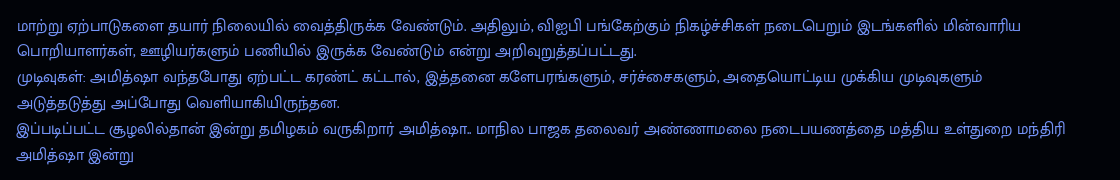மாற்று ஏற்பாடுகளை தயார் நிலையில் வைத்திருக்க வேண்டும். அதிலும், விஐபி பங்கேற்கும் நிகழ்ச்சிகள் நடைபெறும் இடங்களில் மின்வாரிய பொறியாளர்கள், ஊழியர்களும் பணியில் இருக்க வேண்டும் என்று அறிவுறுத்தப்பட்டது.
முடிவுகள்: அமித்ஷா வந்தபோது ஏற்பட்ட கரண்ட் கட்டால், இத்தனை களேபரங்களும், சர்ச்சைகளும், அதையொட்டிய முக்கிய முடிவுகளும் அடுத்தடுத்து அப்போது வெளியாகியிருந்தன.
இப்படிப்பட்ட சூழலில்தான் இன்று தமிழகம் வருகிறார் அமித்ஷா.. மாநில பாஜக தலைவர் அண்ணாமலை நடைபயணத்தை மத்திய உள்துறை மந்திரி அமித்ஷா இன்று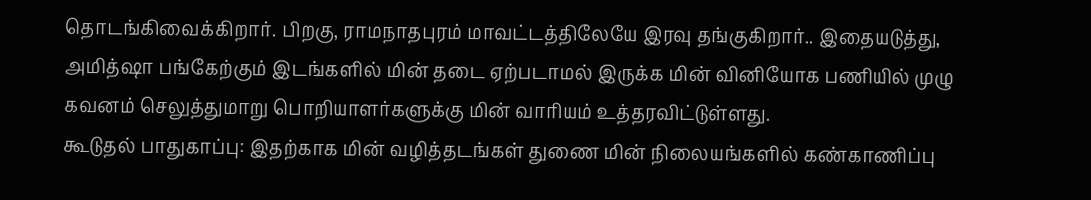தொடங்கிவைக்கிறார். பிறகு, ராமநாதபுரம் மாவட்டத்திலேயே இரவு தங்குகிறார்.. இதையடுத்து, அமித்ஷா பங்கேற்கும் இடங்களில் மின் தடை ஏற்படாமல் இருக்க மின் வினியோக பணியில் முழு கவனம் செலுத்துமாறு பொறியாளர்களுக்கு மின் வாரியம் உத்தரவிட்டுள்ளது.
கூடுதல் பாதுகாப்பு: இதற்காக மின் வழித்தடங்கள் துணை மின் நிலையங்களில் கண்காணிப்பு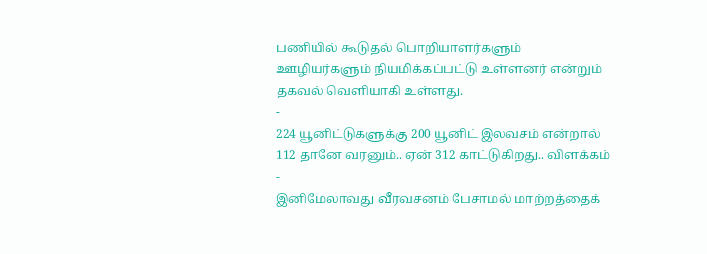பணியில் கூடுதல் பொறியாளர்களும் ஊழியர்களும் நியமிக்கப்பட்டு உள்ளனர் என்றும் தகவல் வெளியாகி உள்ளது.
-
224 யூனிட்டுகளுக்கு 200 யூனிட் இலவசம் என்றால் 112 தானே வரனும்.. ஏன் 312 காட்டுகிறது.. விளக்கம் -
இனிமேலாவது வீரவசனம் பேசாமல் மாற்றத்தைக்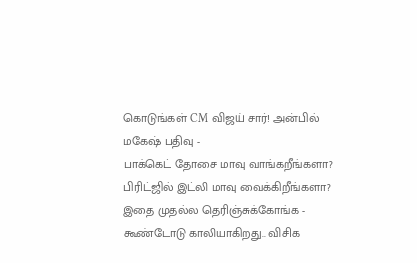கொடுங்கள் CM விஜய் சார்! அன்பில் மகேஷ் பதிவு -
பாக்கெட் தோசை மாவு வாங்கறீங்களா? பிரிட்ஜில் இட்லி மாவு வைக்கிறீங்களா? இதை முதல்ல தெரிஞ்சுக்கோங்க -
கூண்டோடு காலியாகிறது.. விசிக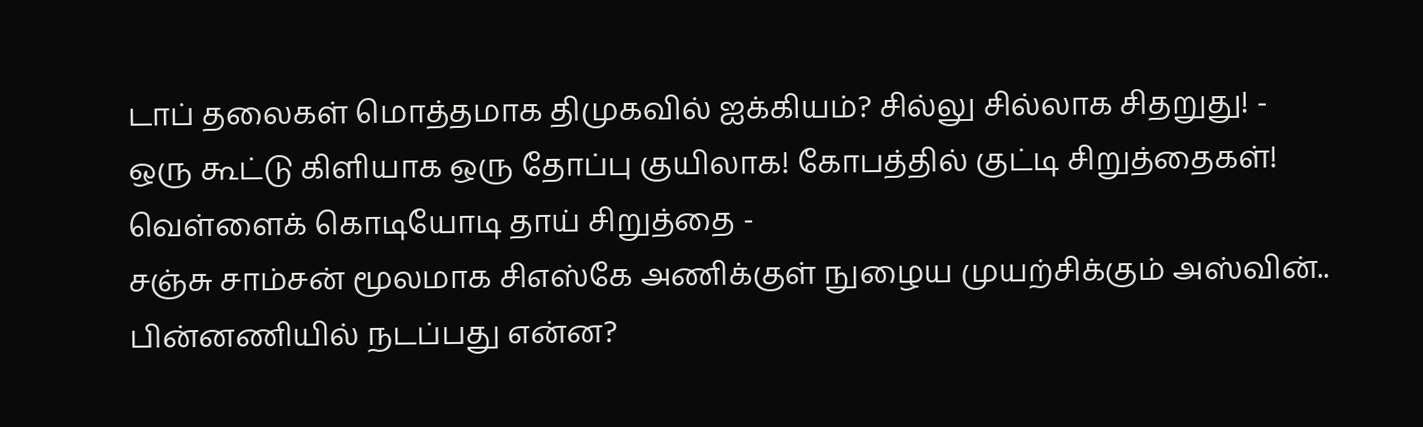டாப் தலைகள் மொத்தமாக திமுகவில் ஐக்கியம்? சில்லு சில்லாக சிதறுது! -
ஒரு கூட்டு கிளியாக ஒரு தோப்பு குயிலாக! கோபத்தில் குட்டி சிறுத்தைகள்! வெள்ளைக் கொடியோடி தாய் சிறுத்தை -
சஞ்சு சாம்சன் மூலமாக சிஎஸ்கே அணிக்குள் நுழைய முயற்சிக்கும் அஸ்வின்.. பின்னணியில் நடப்பது என்ன?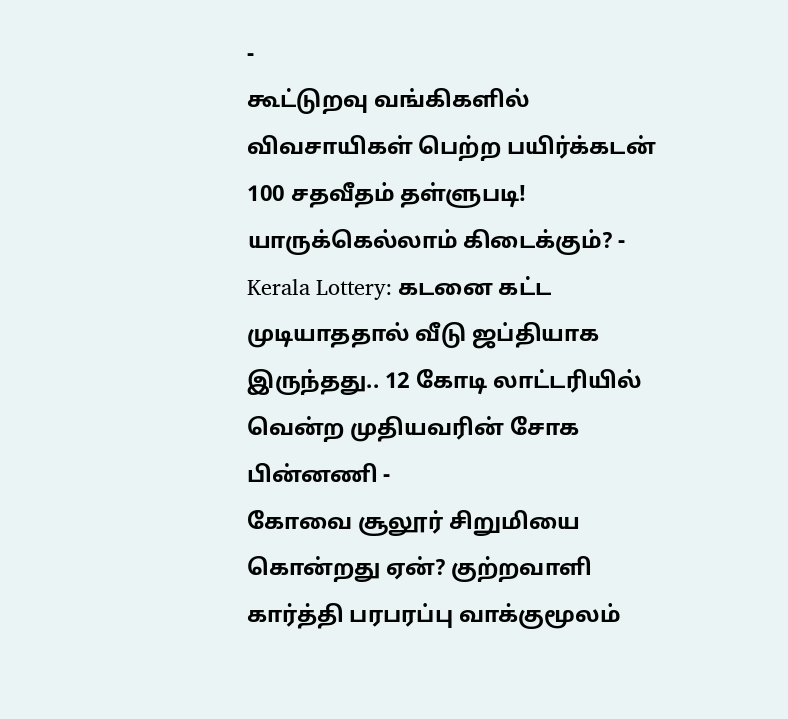-
கூட்டுறவு வங்கிகளில் விவசாயிகள் பெற்ற பயிர்க்கடன் 100 சதவீதம் தள்ளுபடி! யாருக்கெல்லாம் கிடைக்கும்? -
Kerala Lottery: கடனை கட்ட முடியாததால் வீடு ஜப்தியாக இருந்தது.. 12 கோடி லாட்டரியில் வென்ற முதியவரின் சோக பின்னணி -
கோவை சூலூர் சிறுமியை கொன்றது ஏன்? குற்றவாளி கார்த்தி பரபரப்பு வாக்குமூலம்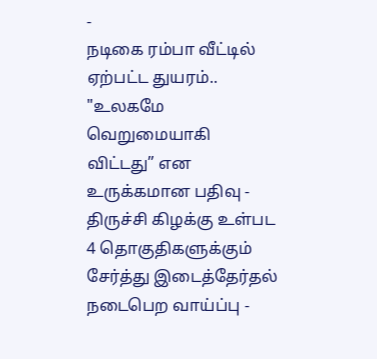-
நடிகை ரம்பா வீட்டில் ஏற்பட்ட துயரம்.. "உலகமே வெறுமையாகி விட்டது” என உருக்கமான பதிவு -
திருச்சி கிழக்கு உள்பட 4 தொகுதிகளுக்கும் சேர்த்து இடைத்தேர்தல் நடைபெற வாய்ப்பு -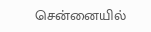சென்னையில்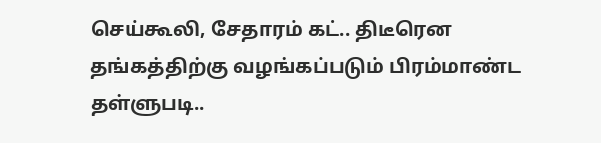செய்கூலி, சேதாரம் கட்.. திடீரென தங்கத்திற்கு வழங்கப்படும் பிரம்மாண்ட தள்ளுபடி..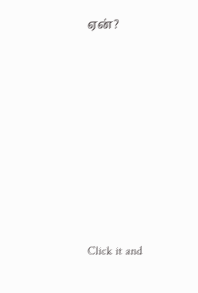ஏன்?












Click it and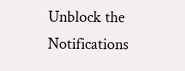Unblock the Notifications